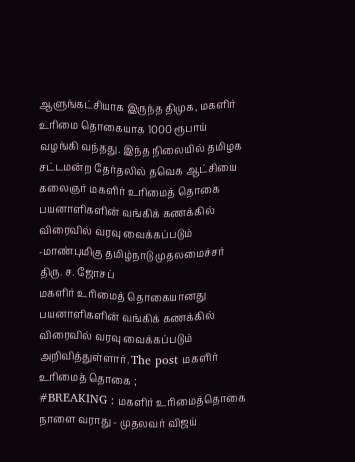ஆளுங்கட்சியாக இருந்த திமுக, மகளிர் உரிமை தொகையாக 1000 ரூபாய் வழங்கி வந்தது. இந்த நிலையில் தமிழக சட்டமன்ற தேர்தலில் தவெக ஆட்சியை
கலைஞர் மகளிர் உரிமைத் தொகை பயனாளிகளின் வங்கிக் கணக்கில் விரைவில் வரவு வைக்கப்படும் -மாண்புமிகு தமிழ்நாடு முதலமைச்சர் திரு. ச. ஜோசப்
மகளிர் உரிமைத் தொகையானது பயனாளிகளின் வங்கிக் கணக்கில் விரைவில் வரவு வைக்கப்படும் அறிவித்துள்ளார். The post மகளிர் உரிமைத் தொகை ;
#BREAKING : மகளிர் உரிமைத்தொகை நாளை வராது - முதலவர் விஜய்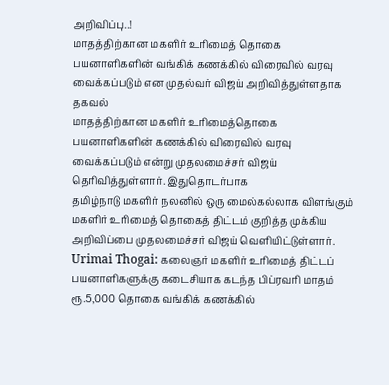அறிவிப்பு..!
மாதத்திற்கான மகளிர் உரிமைத் தொகை பயனாளிகளின் வங்கிக் கணக்கில் விரைவில் வரவு வைக்கப்படும் என முதல்வர் விஜய் அறிவித்துள்ளதாக தகவல்
மாதத்திற்கான மகளிர் உரிமைத்தொகை பயனாளிகளின் கணக்கில் விரைவில் வரவு வைக்கப்படும் என்று முதலமைச்சர் விஜய் தெரிவித்துள்ளார். இதுதொடர்பாக
தமிழ்நாடு மகளிர் நலனில் ஒரு மைல்கல்லாக விளங்கும் மகளிர் உரிமைத் தொகைத் திட்டம் குறித்த முக்கிய அறிவிப்பை முதலமைச்சர் விஜய் வெளியிட்டுள்ளார்.
Urimai Thogai: கலைஞர் மகளிர் உரிமைத் திட்டப் பயனாளிகளுக்கு கடைசியாக கடந்த பிப்ரவரி மாதம் ரூ.5,000 தொகை வங்கிக் கணக்கில்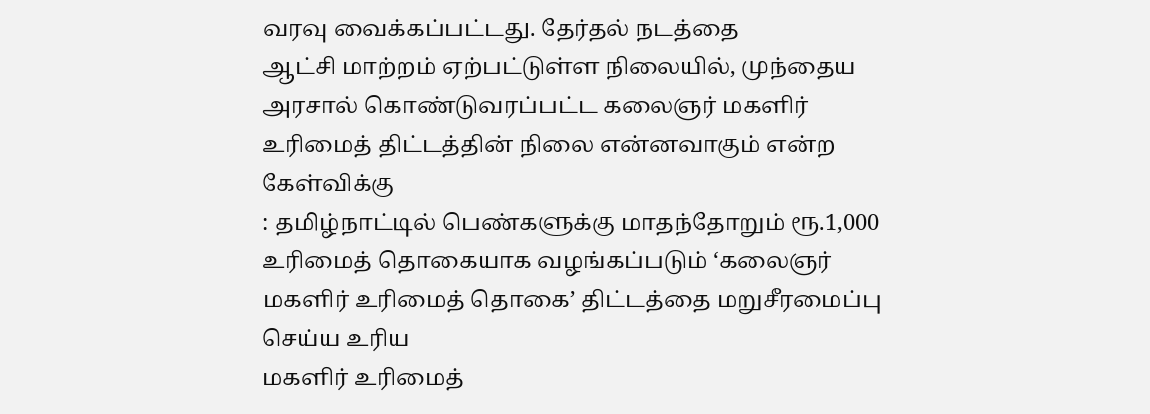வரவு வைக்கப்பட்டது. தேர்தல் நடத்தை
ஆட்சி மாற்றம் ஏற்பட்டுள்ள நிலையில், முந்தைய அரசால் கொண்டுவரப்பட்ட கலைஞர் மகளிர் உரிமைத் திட்டத்தின் நிலை என்னவாகும் என்ற கேள்விக்கு
: தமிழ்நாட்டில் பெண்களுக்கு மாதந்தோறும் ரூ.1,000 உரிமைத் தொகையாக வழங்கப்படும் ‘கலைஞர் மகளிர் உரிமைத் தொகை’ திட்டத்தை மறுசீரமைப்பு செய்ய உரிய
மகளிர் உரிமைத்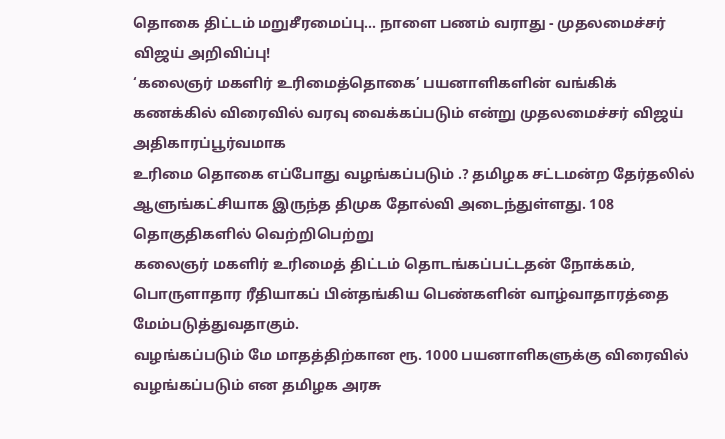தொகை திட்டம் மறுசீரமைப்பு... நாளை பணம் வராது - முதலமைச்சர் விஜய் அறிவிப்பு!
‘கலைஞர் மகளிர் உரிமைத்தொகை’ பயனாளிகளின் வங்கிக் கணக்கில் விரைவில் வரவு வைக்கப்படும் என்று முதலமைச்சர் விஜய் அதிகாரப்பூர்வமாக
உரிமை தொகை எப்போது வழங்கப்படும் .? தமிழக சட்டமன்ற தேர்தலில் ஆளுங்கட்சியாக இருந்த திமுக தோல்வி அடைந்துள்ளது. 108 தொகுதிகளில் வெற்றிபெற்று
கலைஞர் மகளிர் உரிமைத் திட்டம் தொடங்கப்பட்டதன் நோக்கம், பொருளாதார ரீதியாகப் பின்தங்கிய பெண்களின் வாழ்வாதாரத்தை மேம்படுத்துவதாகும்.
வழங்கப்படும் மே மாதத்திற்கான ரூ. 1000 பயனாளிகளுக்கு விரைவில் வழங்கப்படும் என தமிழக அரசு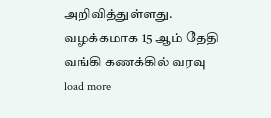அறிவித்துள்ளது. வழக்கமாக 15 ஆம் தேதி வங்கி கணக்கில் வரவு
load more